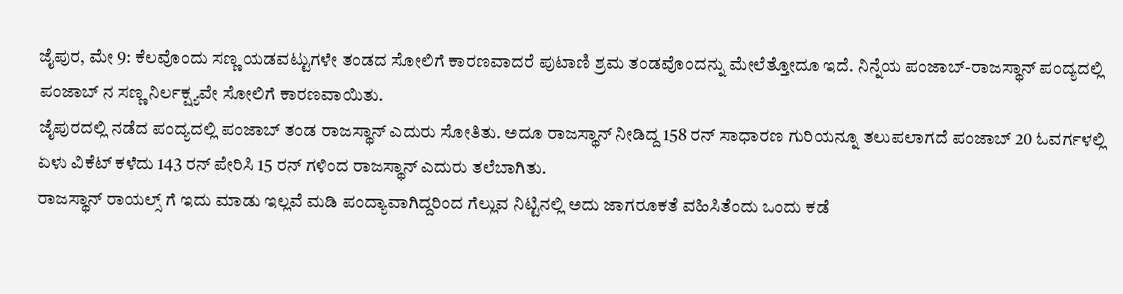ಜೈಪುರ, ಮೇ 9: ಕೆಲವೊಂದು ಸಣ್ಣ ಯಡವಟ್ಟುಗಳೇ ತಂಡದ ಸೋಲಿಗೆ ಕಾರಣವಾದರೆ ಪುಟಾಣಿ ಶ್ರಮ ತಂಡವೊಂದನ್ನು ಮೇಲೆತ್ತೋದೂ ಇದೆ. ನಿನ್ನೆಯ ಪಂಜಾಬ್-ರಾಜಸ್ಥಾನ್ ಪಂದ್ಯದಲ್ಲಿ ಪಂಜಾಬ್ ನ ಸಣ್ಣ ನಿರ್ಲಕ್ಷ್ಯವೇ ಸೋಲಿಗೆ ಕಾರಣವಾಯಿತು.
ಜೈಪುರದಲ್ಲಿ ನಡೆದ ಪಂದ್ಯದಲ್ಲಿ ಪಂಜಾಬ್ ತಂಡ ರಾಜಸ್ಥಾನ್ ಎದುರು ಸೋತಿತು. ಅದೂ ರಾಜಸ್ಥಾನ್ ನೀಡಿದ್ದ 158 ರನ್ ಸಾಧಾರಣ ಗುರಿಯನ್ನೂ ತಲುಪಲಾಗದೆ ಪಂಜಾಬ್ 20 ಓವರ್ಗಳಲ್ಲಿ ಏಳು ವಿಕೆಟ್ ಕಳೆದು 143 ರನ್ ಪೇರಿಸಿ 15 ರನ್ ಗಳಿಂದ ರಾಜಸ್ಥಾನ್ ಎದುರು ತಲೆಬಾಗಿತು.
ರಾಜಸ್ಥಾನ್ ರಾಯಲ್ಸ್ ಗೆ ಇದು ಮಾಡು ಇಲ್ಲವೆ ಮಡಿ ಪಂದ್ಯಾವಾಗಿದ್ದರಿಂದ ಗೆಲ್ಲುವ ನಿಟ್ಟಿನಲ್ಲಿ ಅದು ಜಾಗರೂಕತೆ ವಹಿಸಿತೆಂದು ಒಂದು ಕಡೆ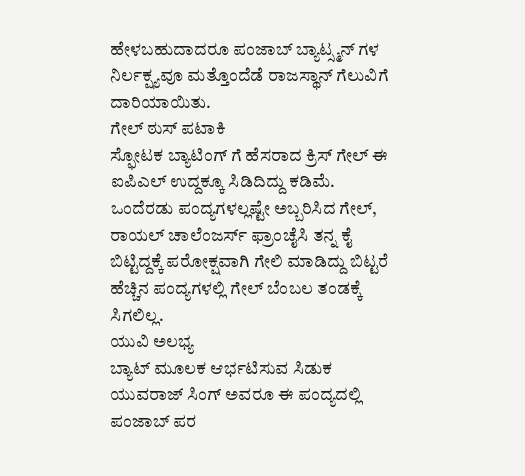ಹೇಳಬಹುದಾದರೂ ಪಂಜಾಬ್ ಬ್ಯಾಟ್ಸ್ಮನ್ ಗಳ ನಿರ್ಲಕ್ಷ್ಯವೂ ಮತ್ತೊಂದೆಡೆ ರಾಜಸ್ಥಾನ್ ಗೆಲುವಿಗೆ ದಾರಿಯಾಯಿತು.
ಗೇಲ್ ಠುಸ್ ಪಟಾಕಿ
ಸ್ಫೋಟಕ ಬ್ಯಾಟಿಂಗ್ ಗೆ ಹೆಸರಾದ ಕ್ರಿಸ್ ಗೇಲ್ ಈ ಐಪಿಎಲ್ ಉದ್ದಕ್ಕೂ ಸಿಡಿದಿದ್ದು ಕಡಿಮೆ. ಒಂದೆರಡು ಪಂದ್ಯಗಳಲ್ಲಷ್ಟೇ ಅಬ್ಬರಿಸಿದ ಗೇಲ್, ರಾಯಲ್ ಚಾಲೆಂಜರ್ಸ್ ಫ್ರಾಂಚೈಸಿ ತನ್ನ ಕೈ ಬಿಟ್ಟಿದ್ದಕ್ಕೆ ಪರೋಕ್ಷವಾಗಿ ಗೇಲಿ ಮಾಡಿದ್ದು ಬಿಟ್ಟರೆ ಹೆಚ್ಚಿನ ಪಂದ್ಯಗಳಲ್ಲಿ ಗೇಲ್ ಬೆಂಬಲ ತಂಡಕ್ಕೆ ಸಿಗಲಿಲ್ಲ.
ಯುವಿ ಅಲಭ್ಯ
ಬ್ಯಾಟ್ ಮೂಲಕ ಆರ್ಭಟಿಸುವ ಸಿಡುಕ ಯುವರಾಜ್ ಸಿಂಗ್ ಅವರೂ ಈ ಪಂದ್ಯದಲ್ಲಿ ಪಂಜಾಬ್ ಪರ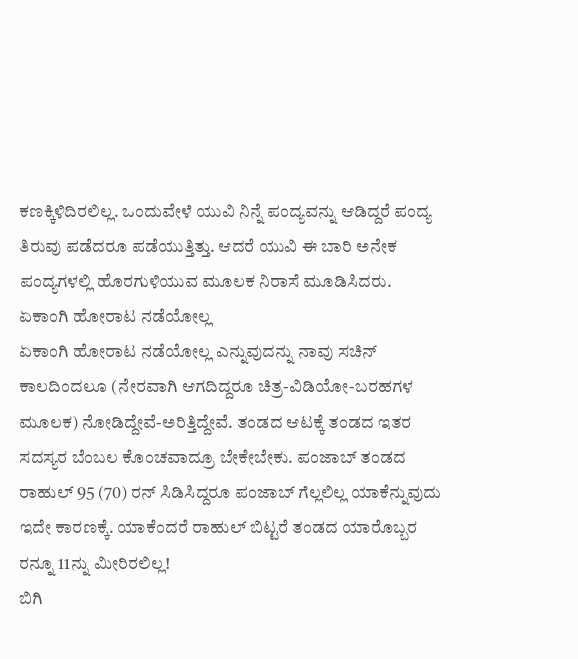ಕಣಕ್ಕಿಳಿದಿರಲಿಲ್ಲ. ಒಂದುವೇಳೆ ಯುವಿ ನಿನ್ನೆ ಪಂದ್ಯವನ್ನು ಆಡಿದ್ದರೆ ಪಂದ್ಯ ತಿರುವು ಪಡೆದರೂ ಪಡೆಯುತ್ತಿತ್ತು. ಆದರೆ ಯುವಿ ಈ ಬಾರಿ ಅನೇಕ ಪಂದ್ಯಗಳಲ್ಲಿ ಹೊರಗುಳಿಯುವ ಮೂಲಕ ನಿರಾಸೆ ಮೂಡಿಸಿದರು.
ಏಕಾಂಗಿ ಹೋರಾಟ ನಡೆಯೋಲ್ಲ
ಏಕಾಂಗಿ ಹೋರಾಟ ನಡೆಯೋಲ್ಲ ಎನ್ನುವುದನ್ನು ನಾವು ಸಚಿನ್ ಕಾಲದಿಂದಲೂ (ನೇರವಾಗಿ ಆಗದಿದ್ದರೂ ಚಿತ್ರ-ವಿಡಿಯೋ-ಬರಹಗಳ ಮೂಲಕ) ನೋಡಿದ್ದೇವೆ-ಅರಿತ್ತಿದ್ದೇವೆ. ತಂಡದ ಆಟಕ್ಕೆ ತಂಡದ ಇತರ ಸದಸ್ಯರ ಬೆಂಬಲ ಕೊಂಚವಾದ್ರೂ ಬೇಕೇಬೇಕು. ಪಂಜಾಬ್ ತಂಡದ ರಾಹುಲ್ 95 (70) ರನ್ ಸಿಡಿಸಿದ್ದರೂ ಪಂಜಾಬ್ ಗೆಲ್ಲಲಿಲ್ಲ ಯಾಕೆನ್ನುವುದು ಇದೇ ಕಾರಣಕ್ಕೆ. ಯಾಕೆಂದರೆ ರಾಹುಲ್ ಬಿಟ್ಟರೆ ತಂಡದ ಯಾರೊಬ್ಬರ ರನ್ನೂ 11ನ್ನು ಮೀರಿರಲಿಲ್ಲ!
ಬಿಗಿ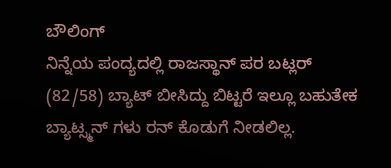ಬೌಲಿಂಗ್
ನಿನ್ನೆಯ ಪಂದ್ಯದಲ್ಲಿ ರಾಜಸ್ಥಾನ್ ಪರ ಬಟ್ಲರ್ (82/58) ಬ್ಯಾಟ್ ಬೀಸಿದ್ದು ಬಿಟ್ಟರೆ ಇಲ್ಲೂ ಬಹುತೇಕ ಬ್ಯಾಟ್ಸ್ಮನ್ ಗಳು ರನ್ ಕೊಡುಗೆ ನೀಡಲಿಲ್ಲ.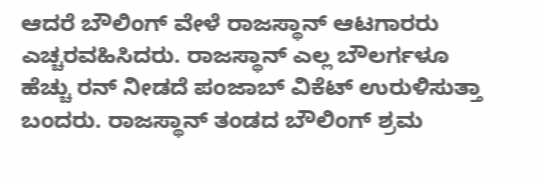ಆದರೆ ಬೌಲಿಂಗ್ ವೇಳೆ ರಾಜಸ್ಥಾನ್ ಆಟಗಾರರು ಎಚ್ಚರವಹಿಸಿದರು. ರಾಜಸ್ಥಾನ್ ಎಲ್ಲ ಬೌಲರ್ಗಳೂ ಹೆಚ್ಚು ರನ್ ನೀಡದೆ ಪಂಜಾಬ್ ವಿಕೆಟ್ ಉರುಳಿಸುತ್ತಾ ಬಂದರು. ರಾಜಸ್ಥಾನ್ ತಂಡದ ಬೌಲಿಂಗ್ ಶ್ರಮ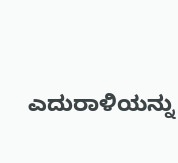ಎದುರಾಳಿಯನ್ನು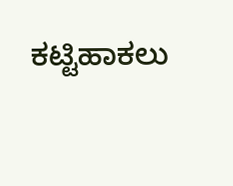ಕಟ್ಟಿಹಾಕಲು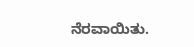ನೆರವಾಯಿತು.